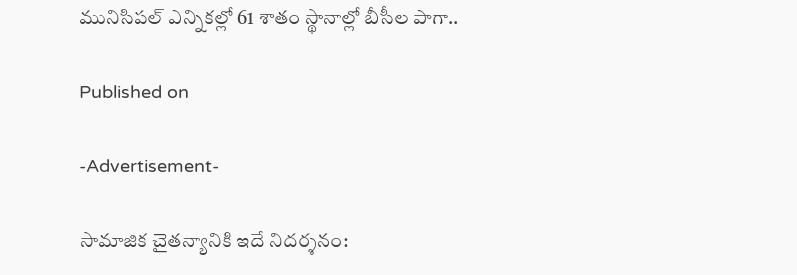మునిసిపల్‌ ఎన్నికల్లో 61 శాతం స్థానాల్లో బీసీల పాగా..

Published on

-Advertisement-

సామాజిక చైతన్యానికి ఇదే నిదర్శనం: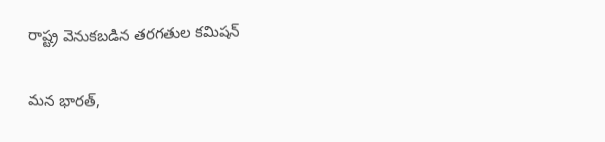రాష్ట్ర వెనుకబడిన తరగతుల కమిషన్‌

మన భారత్,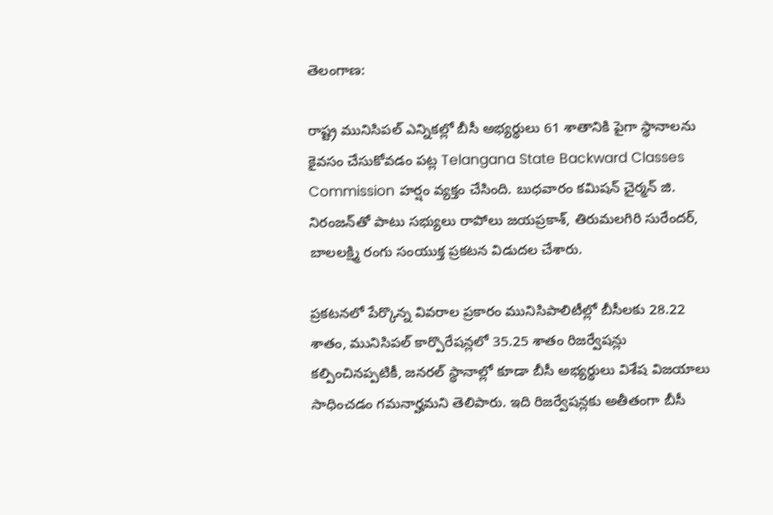తెలంగాణ:

రాష్ట్ర మునిసిపల్‌ ఎన్నికల్లో బీసీ అభ్యర్థులు 61 శాతానికి పైగా స్థానాలను కైవసం చేసుకోవడం పట్ల Telangana State Backward Classes Commission హర్షం వ్యక్తం చేసింది. బుధవారం కమిషన్‌ చైర్మన్‌ జి. నిరంజన్‌తో పాటు సభ్యులు రాపోలు జయప్రకాశ్‌, తిరుమలగిరి సురేందర్‌, బాలలక్ష్మి రంగు సంయుక్త ప్రకటన విడుదల చేశారు.

ప్రకటనలో పేర్కొన్న వివరాల ప్రకారం మునిసిపాలిటీల్లో బీసీలకు 28.22 శాతం, మునిసిపల్‌ కార్పొరేషన్లలో 35.25 శాతం రిజర్వేషన్లు కల్పించినప్పటికీ, జనరల్‌ స్థానాల్లో కూడా బీసీ అభ్యర్థులు విశేష విజయాలు సాధించడం గమనార్హమని తెలిపారు. ఇది రిజర్వేషన్లకు అతీతంగా బీసీ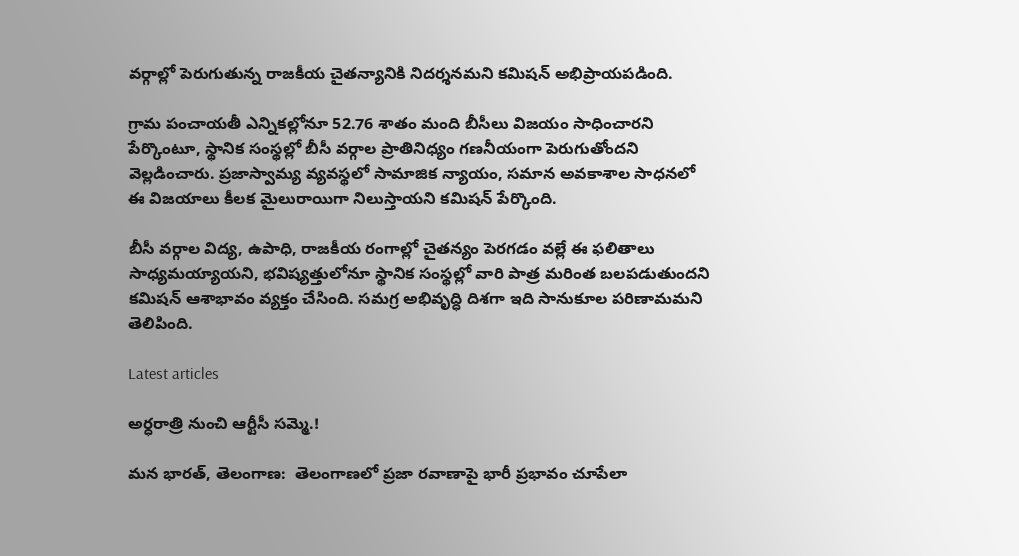వర్గాల్లో పెరుగుతున్న రాజకీయ చైతన్యానికి నిదర్శనమని కమిషన్‌ అభిప్రాయపడింది.

గ్రామ పంచాయతీ ఎన్నికల్లోనూ 52.76 శాతం మంది బీసీలు విజయం సాధించారని పేర్కొంటూ, స్థానిక సంస్థల్లో బీసీ వర్గాల ప్రాతినిధ్యం గణనీయంగా పెరుగుతోందని వెల్లడించారు. ప్రజాస్వామ్య వ్యవస్థలో సామాజిక న్యాయం, సమాన అవకాశాల సాధనలో ఈ విజయాలు కీలక మైలురాయిగా నిలుస్తాయని కమిషన్‌ పేర్కొంది.

బీసీ వర్గాల విద్య, ఉపాధి, రాజకీయ రంగాల్లో చైతన్యం పెరగడం వల్లే ఈ ఫలితాలు సాధ్యమయ్యాయని, భవిష్యత్తులోనూ స్థానిక సంస్థల్లో వారి పాత్ర మరింత బలపడుతుందని కమిషన్‌ ఆశాభావం వ్యక్తం చేసింది. సమగ్ర అభివృద్ధి దిశగా ఇది సానుకూల పరిణామమని తెలిపింది.

Latest articles

అర్ధరాత్రి నుంచి ఆర్టీసీ సమ్మె.!

మన భారత్, తెలంగాణ:  తెలంగాణలో ప్రజా రవాణాపై భారీ ప్రభావం చూపేలా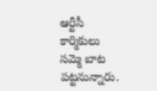ఆర్టీసీ కార్మికులు సమ్మె బాట పట్టనున్నారు.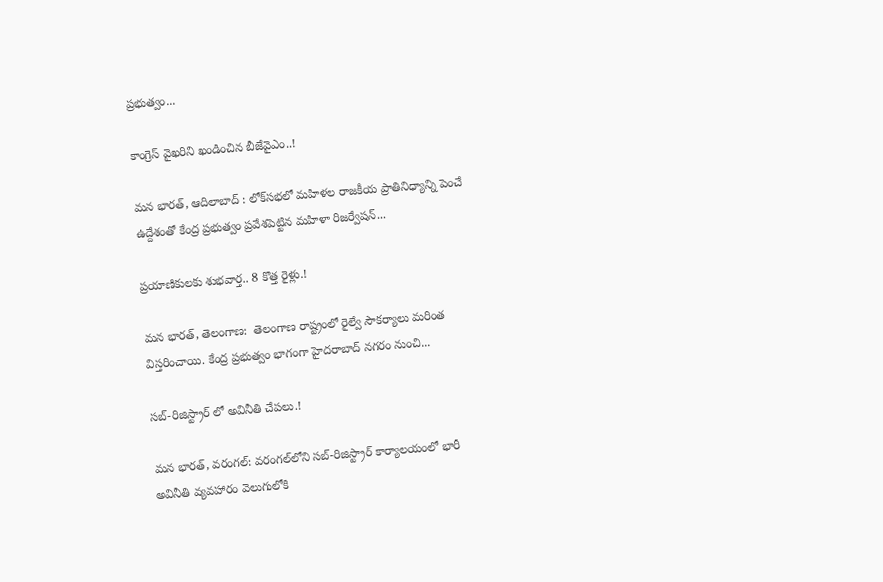ప్రభుత్వం...

కాంగ్రెస్ వైఖరిని ఖండించిన బీజేవైఎం..!

మన భారత్, ఆదిలాబాద్ : లోక్‌సభలో మహిళల రాజకీయ ప్రాతినిధ్యాన్ని పెంచే ఉద్దేశంతో కేంద్ర ప్రభుత్వం ప్రవేశపెట్టిన మహిళా రిజర్వేషన్...

ప్రయాణికులకు శుభవార్త.. 8 కొత్త రైళ్లు.!

మన భారత్, తెలంగాణ:  తెలంగాణ రాష్ట్రంలో రైల్వే సౌకర్యాలు మరింత విస్తరించాయి. కేంద్ర ప్రభుత్వం భాగంగా హైదరాబాద్ నగరం నుంచి...

సబ్-రిజిస్ట్రార్ లో అవినీతి చేపలు.!

మన భారత్, వరంగల్: వరంగల్‌లోని సబ్-రిజిస్ట్రార్ కార్యాలయంలో భారీ అవినీతి వ్యవహారం వెలుగులోకి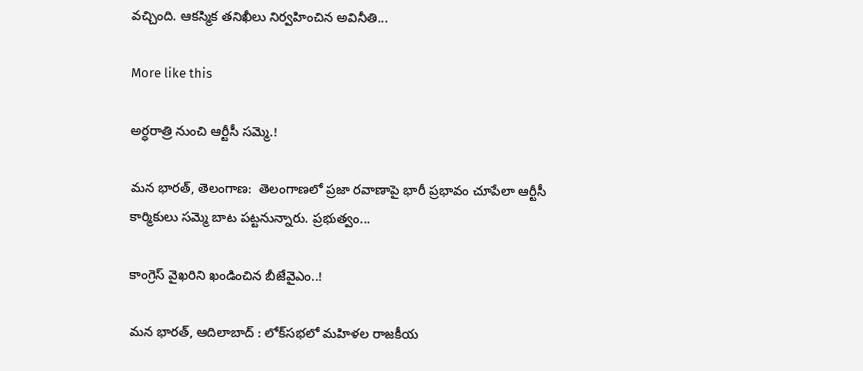వచ్చింది. ఆకస్మిక తనిఖీలు నిర్వహించిన అవినీతి...

More like this

అర్ధరాత్రి నుంచి ఆర్టీసీ సమ్మె.!

మన భారత్, తెలంగాణ:  తెలంగాణలో ప్రజా రవాణాపై భారీ ప్రభావం చూపేలా ఆర్టీసీ కార్మికులు సమ్మె బాట పట్టనున్నారు. ప్రభుత్వం...

కాంగ్రెస్ వైఖరిని ఖండించిన బీజేవైఎం..!

మన భారత్, ఆదిలాబాద్ : లోక్‌సభలో మహిళల రాజకీయ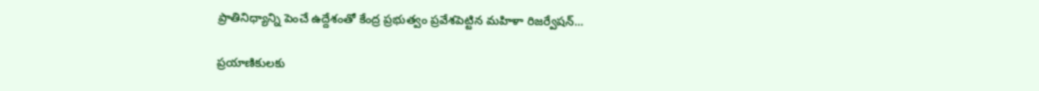ప్రాతినిధ్యాన్ని పెంచే ఉద్దేశంతో కేంద్ర ప్రభుత్వం ప్రవేశపెట్టిన మహిళా రిజర్వేషన్...

ప్రయాణికులకు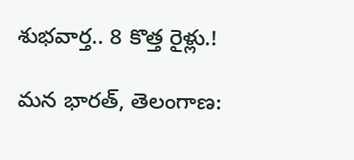శుభవార్త.. 8 కొత్త రైళ్లు.!

మన భారత్, తెలంగాణ: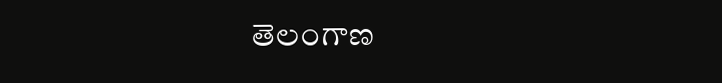తెలంగాణ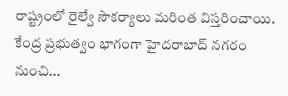రాష్ట్రంలో రైల్వే సౌకర్యాలు మరింత విస్తరించాయి. కేంద్ర ప్రభుత్వం భాగంగా హైదరాబాద్ నగరం నుంచి...